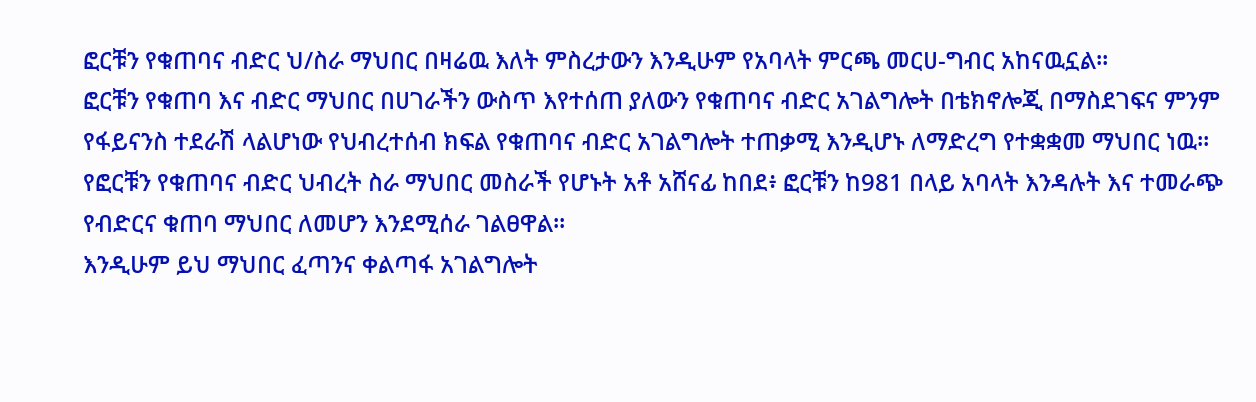ፎርቹን የቁጠባና ብድር ህ/ስራ ማህበር በዛሬዉ እለት ምስረታውን እንዲሁም የአባላት ምርጫ መርሀ-ግብር አከናዉኗል።
ፎርቹን የቁጠባ እና ብድር ማህበር በሀገራችን ውስጥ እየተሰጠ ያለውን የቁጠባና ብድር አገልግሎት በቴክኖሎጂ በማስደገፍና ምንም የፋይናንስ ተደራሽ ላልሆነው የህብረተሰብ ክፍል የቁጠባና ብድር አገልግሎት ተጠቃሚ እንዲሆኑ ለማድረግ የተቋቋመ ማህበር ነዉ።
የፎርቹን የቁጠባና ብድር ህብረት ስራ ማህበር መስራች የሆኑት አቶ አሸናፊ ከበደ፥ ፎርቹን ከ981 በላይ አባላት እንዳሉት እና ተመራጭ የብድርና ቁጠባ ማህበር ለመሆን እንደሚሰራ ገልፀዋል፡፡
እንዲሁም ይህ ማህበር ፈጣንና ቀልጣፋ አገልግሎት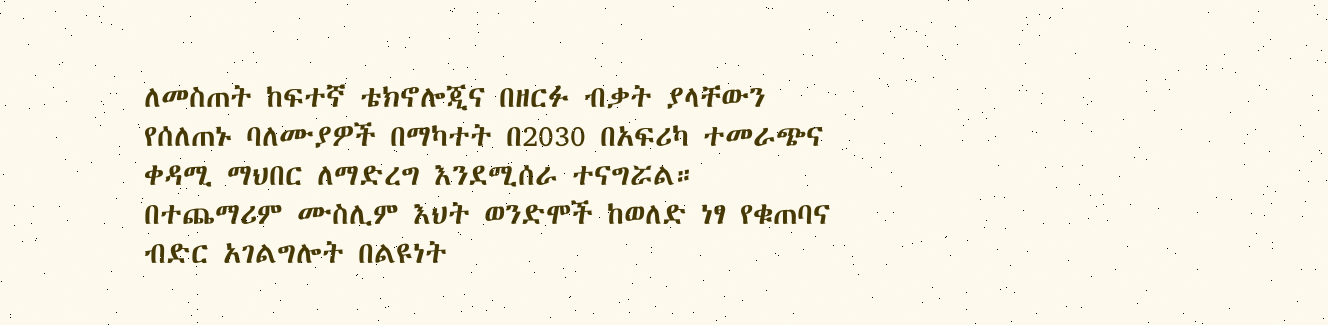ለመስጠት ከፍተኛ ቴክኖሎጂና በዘርፉ ብቃት ያላቸውን የሰለጠኑ ባለሙያዎች በማካተት በ2030 በአፍሪካ ተመራጭና ቀዳሚ ማህበር ለማድረግ እንደሚሰራ ተናግሯል።
በተጨማሪም ሙስሊም እህት ወንድሞች ከወለድ ነፃ የቁጠባና ብድር አገልግሎት በልዩነት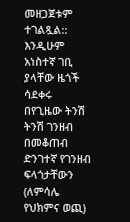መዘጋጀቱም ተገልጿል::
እንዲሁም አነስተኛ ገቢ ያላቸው ዜጎች ሳደቀሩ በየጊዜው ትንሽ ትንሽ ገንዘብ በመቆጠብ ድንገተኛ የገንዘብ ፍላጎታቸውን (ለምሳሌ የህክምና ወጪ)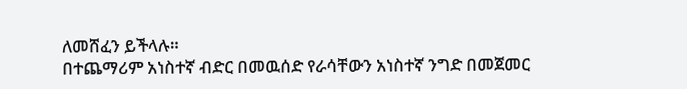ለመሸፈን ይችላሉ።
በተጨማሪም አነስተኛ ብድር በመዉሰድ የራሳቸውን አነስተኛ ንግድ በመጀመር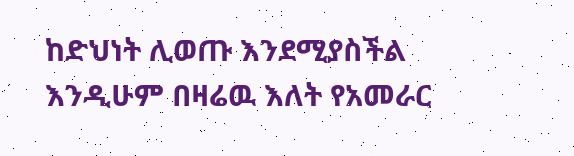ከድህነት ሊወጡ እንደሚያስችል እንዲሁም በዛሬዉ እለት የአመራር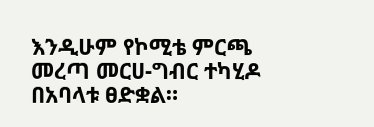እንዲሁም የኮሚቴ ምርጫ መረጣ መርሀ-ግብር ተካሂዶ በአባላቱ ፀድቋል።